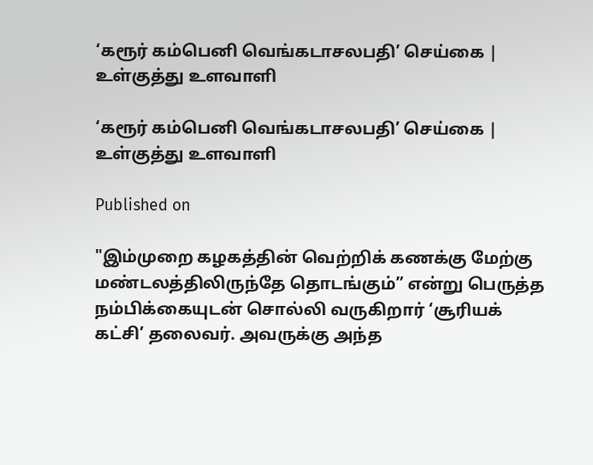‘கரூர் கம்பெனி வெங்கடாசலபதி’ செய்கை | உள்குத்து உளவாளி

‘கரூர் கம்பெனி வெங்கடாசலபதி’ செய்கை | உள்குத்து உளவாளி

Published on

"இம்முறை கழகத்தின் வெற்றிக் கணக்கு மேற்கு மண்டலத்திலிருந்தே தொடங்கும்” என்று பெருத்த நம்பிக்கையுடன் சொல்லி வருகிறார் ‘சூரியக் கட்சி’ தலைவர். அவருக்கு அந்த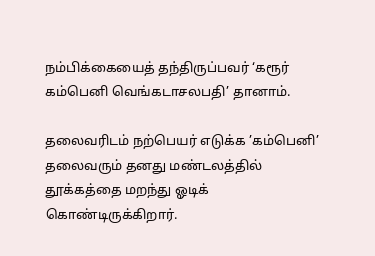நம்பிக்கையைத் தந்திருப்பவர் ‘கரூர் கம்பெனி வெங்கடாசலபதி’ தானாம்.

தலைவரிடம் நற்பெயர் எடுக்க ’கம்பெனி’ தலைவரும் தனது மண்டலத்தில் தூக்கத்தை மறந்து ஓடிக் கொண்டிருக்கிறார்.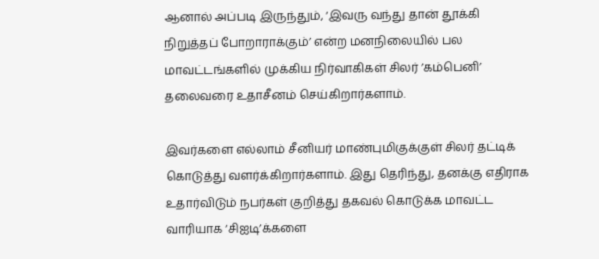ஆனால் அப்படி இருந்தும், ‘இவரு வந்து தான் தூக்கி நிறுத்தப் போறாராக்கும்’ என்ற மனநிலையில் பல மாவட்டங்களில் முக்கிய நிர்வாகிகள் சிலர் ’கம்பெனி’ தலைவரை உதாசீனம் செய்கிறார்களாம்.

இவர்களை எல்லாம் சீனியர் மாண்புமிகுக்குள் சிலர் தட்டிக் கொடுத்து வளர்க்கிறார்களாம். இது தெரிந்து, தனக்கு எதிராக உதார்விடும் நபர்கள் குறித்து தகவல் கொடுக்க மாவட்ட வாரியாக ‘சிஐடி’க்களை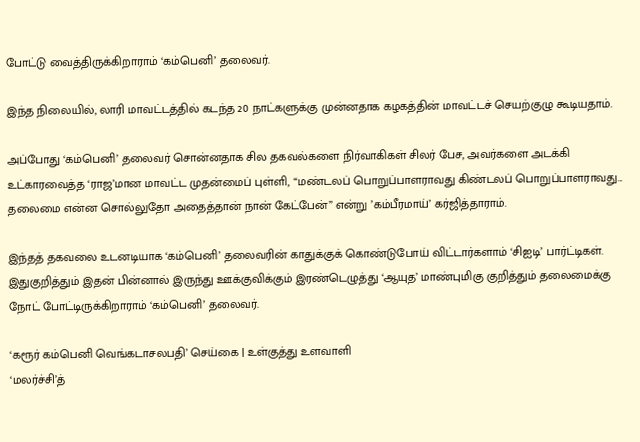போட்டு வைத்திருக்கிறாராம் ‘கம்பெனி’ தலைவர்.

இந்த நிலையில், லாரி மாவட்டத்தில் கடந்த 20 நாட்களுக்கு முன்னதாக கழகத்தின் மாவட்டச் செயற்குழு கூடியதாம்.

அப்போது ‘கம்பெனி’ தலைவர் சொன்னதாக சில தகவல்களை நிர்வாகிகள் சிலர் பேச, அவர்களை அடக்கி உட்காரவைத்த ‘ராஜ’மான மாவட்ட முதன்மைப் புள்ளி, “மண்டலப் பொறுப்பாளராவது கிண்டலப் பொறுப்பாளராவது... தலைமை என்ன சொல்லுதோ அதைத்தான் நான் கேட்பேன்” என்று ’கம்பீரமாய்’ கர்ஜித்தாராம்.

இந்தத் தகவலை உடனடியாக ‘கம்பெனி’ தலைவரின் காதுக்குக் கொண்டுபோய் விட்டார்களாம் ‘சிஐடி’ பார்ட்டிகள். இதுகுறித்தும் இதன் பின்னால் இருந்து ஊக்குவிக்கும் இரண்டெழுத்து ‘ஆயுத’ மாண்புமிகு குறித்தும் தலைமைக்கு நோட் போட்டிருக்கிறாராம் ‘கம்பெனி’ தலைவர்.

‘கரூர் கம்பெனி வெங்கடாசலபதி’ செய்கை | உள்குத்து உளவாளி
‘மலர்ச்சி’த்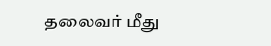தலைவர் மீது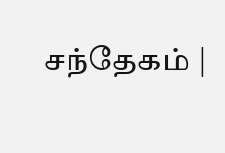சந்தேகம் |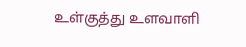உள்குத்து உளவாளி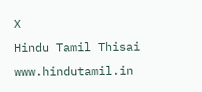X
Hindu Tamil Thisai
www.hindutamil.in